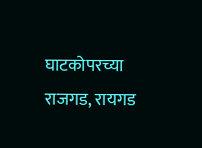घाटकोपरच्या राजगड, रायगड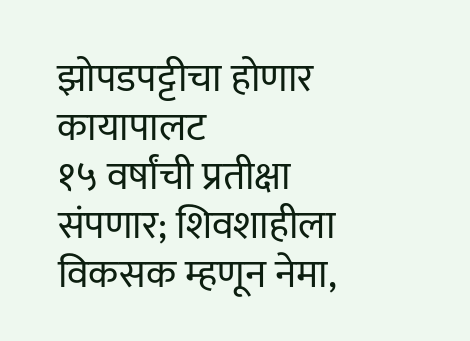झोपडपट्टीचा होणार कायापालट
१५ वर्षांची प्रतीक्षा संपणार; शिवशाहीला विकसक म्हणून नेमा,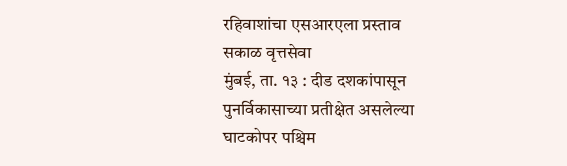रहिवाशांचा एसआरएला प्रस्ताव
सकाळ वृत्तसेवा
मुंबई, ता. १३ : दीड दशकांपासून पुनर्विकासाच्या प्रतीक्षेत असलेल्या घाटकोपर पश्चिम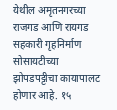येथील अमृतनगरच्या राजगड आणि रायगड सहकारी गृहनिर्माण सोसायटीच्या झोपडपट्टीचा कायापालट होणार आहे. १५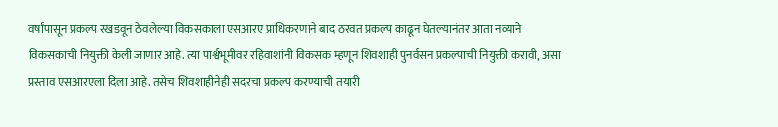वर्षांपासून प्रकल्प रखडवून ठेवलेल्या विकसकाला एसआरए प्राधिकरणाने बाद ठरवत प्रकल्प काढून घेतल्यानंतर आता नव्याने विकसकाची नियुक्ती केली जाणार आहे. त्या पार्श्वभूमीवर रहिवाशांनी विकसक म्हणून शिवशाही पुनर्वसन प्रकल्पाची नियुक्ती करावी, असा प्रस्ताव एसआरएला दिला आहे. तसेच शिवशाहीनेही सदरचा प्रकल्प करण्याची तयारी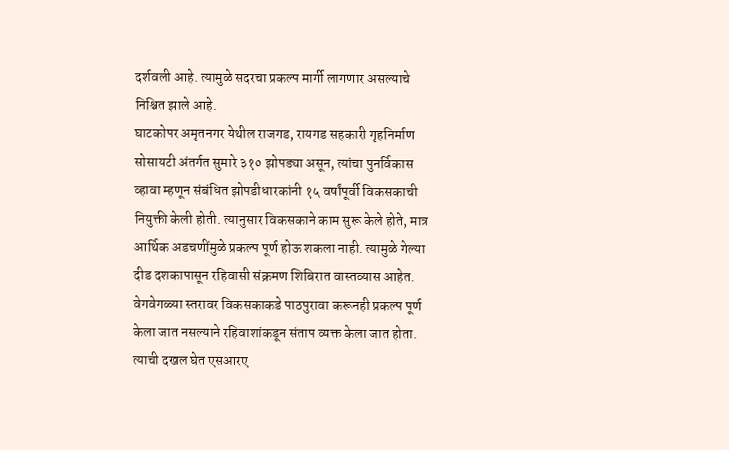दर्शवली आहे. त्यामुळे सदरचा प्रकल्प मार्गी लागणार असल्याचे निश्चित झाले आहे.
घाटकोपर अमृतनगर येथील राजगड, रायगड सहकारी गृहनिर्माण सोसायटी अंतर्गत सुमारे ३१० झोपड्या असून, त्यांचा पुनर्विकास व्हावा म्हणून संबंधित झोपडीधारकांनी १५ वर्षांपूर्वी विकसकाची नियुक्ती केली होती. त्यानुसार विकसकाने काम सुरू केले होते, मात्र आर्थिक अडचणींमुळे प्रकल्प पूर्ण होऊ शकला नाही. त्यामुळे गेल्या दीड दशकापासून रहिवासी संक्रमण शिबिरात वास्तव्यास आहेत. वेगवेगळ्या स्तरावर विकसकाकडे पाठपुरावा करूनही प्रकल्प पूर्ण केला जात नसल्याने रहिवाशांकडून संताप व्यक्त केला जात होता. त्याची दखल घेत एसआरए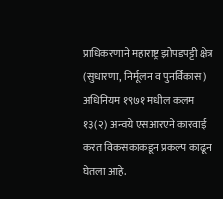प्राधिकरणाने महाराष्ट्र झोपडपट्टी क्षेत्र (सुधारणा, निर्मूलन व पुनर्विकास) अधिनियम १९७१ मधील कलम १३(२) अन्वये एसआरएने कारवाई करत विकसकाकडून प्रकल्प काढून घेतला आहे.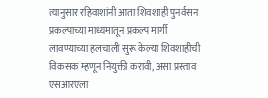त्यानुसार रहिवाशांनी आता शिवशाही पुनर्वसन प्रकल्पाच्या माध्यमातून प्रकल्प मार्गी लावण्याच्या हलचाली सुरू केल्या शिवशाहीची विकसक म्हणून नियुक्ती करावी, असा प्रस्ताव एसआरएला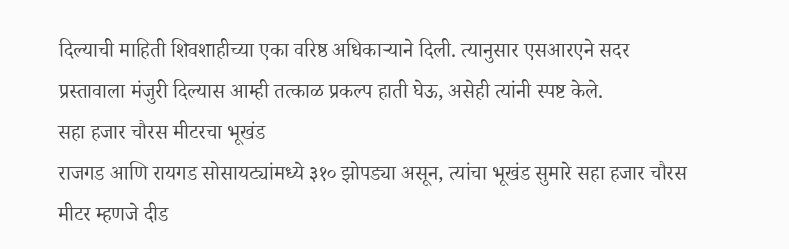दिल्याची माहिती शिवशाहीच्या एका वरिष्ठ अधिकाऱ्याने दिली. त्यानुसार एसआरएने सदर प्रस्तावाला मंजुरी दिल्यास आम्ही तत्काळ प्रकल्प हाती घेऊ, असेही त्यांनी स्पष्ट केले.
सहा हजार चौरस मीटरचा भूखंड
राजगड आणि रायगड सोसायट्यांमध्ये ३१० झोपड्या असून, त्यांचा भूखंड सुमारे सहा हजार चौरस मीटर म्हणजे दीड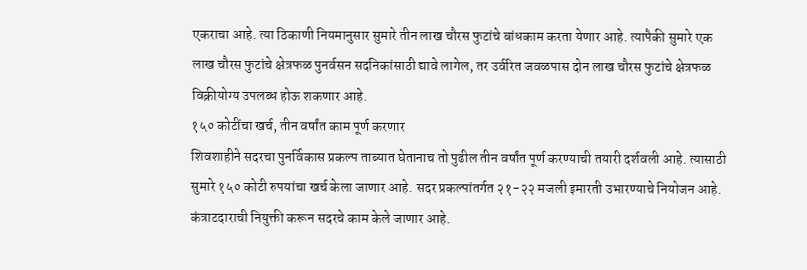एकराचा आहे. त्या ठिकाणी नियमानुसार सुमारे तीन लाख चौरस फुटांचे बांधकाम करता येणार आहे. त्यापैकी सुमारे एक लाख चौरस फुटांचे क्षेत्रफळ पुनर्वसन सदनिकांसाठी द्यावे लागेल, तर उर्वरित जवळपास दोन लाख चौरस फुटांचे क्षेत्रफळ विक्रीयोग्य उपलब्ध होऊ शकणार आहे.
१५० कोटींचा खर्च, तीन वर्षांत काम पूर्ण करणार
शिवशाहीने सदरचा पुनर्विकास प्रकल्प ताब्यात घेतानाच तो पुढील तीन वर्षांत पूर्ण करण्याची तयारी दर्शवली आहे. त्यासाठी सुमारे १५० कोटी रुपयांचा खर्च केला जाणार आहे. सदर प्रकल्पांतर्गत २१-२२ मजली इमारती उभारण्याचे नियोजन आहे. कंत्राटदाराची नियुक्ती करून सदरचे काम केले जाणार आहे.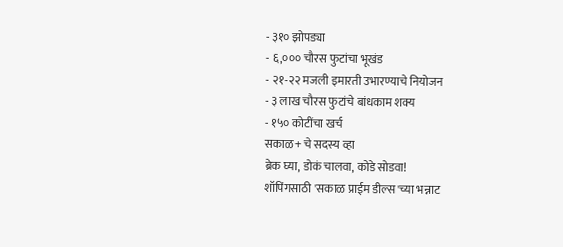- ३१० झोपड्या
- ६,००० चौरस फुटांचा भूखंड
- २१-२२ मजली इमारती उभारण्याचे नियोजन
- ३ लाख चौरस फुटांचे बांधकाम शक्य
- १५० कोटींचा खर्च
सकाळ+ चे सदस्य व्हा
ब्रेक घ्या, डोकं चालवा, कोडे सोडवा!
शॉपिंगसाठी 'सकाळ प्राईम डील्स'च्या भन्नाट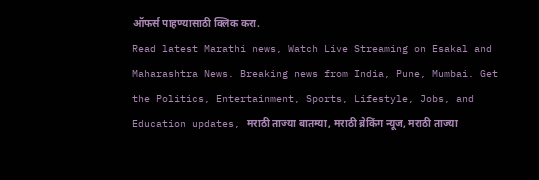ऑफर्स पाहण्यासाठी क्लिक करा.
Read latest Marathi news, Watch Live Streaming on Esakal and Maharashtra News. Breaking news from India, Pune, Mumbai. Get the Politics, Entertainment, Sports, Lifestyle, Jobs, and Education updates, मराठी ताज्या बातम्या, मराठी ब्रेकिंग न्यूज, मराठी ताज्या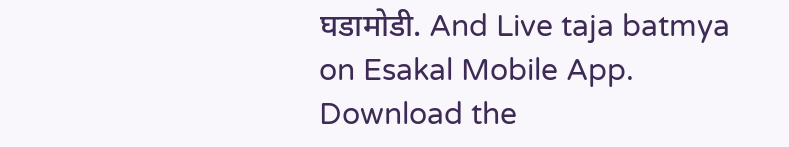घडामोडी. And Live taja batmya on Esakal Mobile App. Download the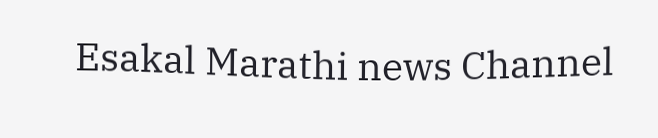Esakal Marathi news Channel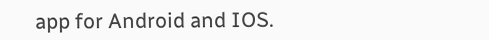app for Android and IOS.